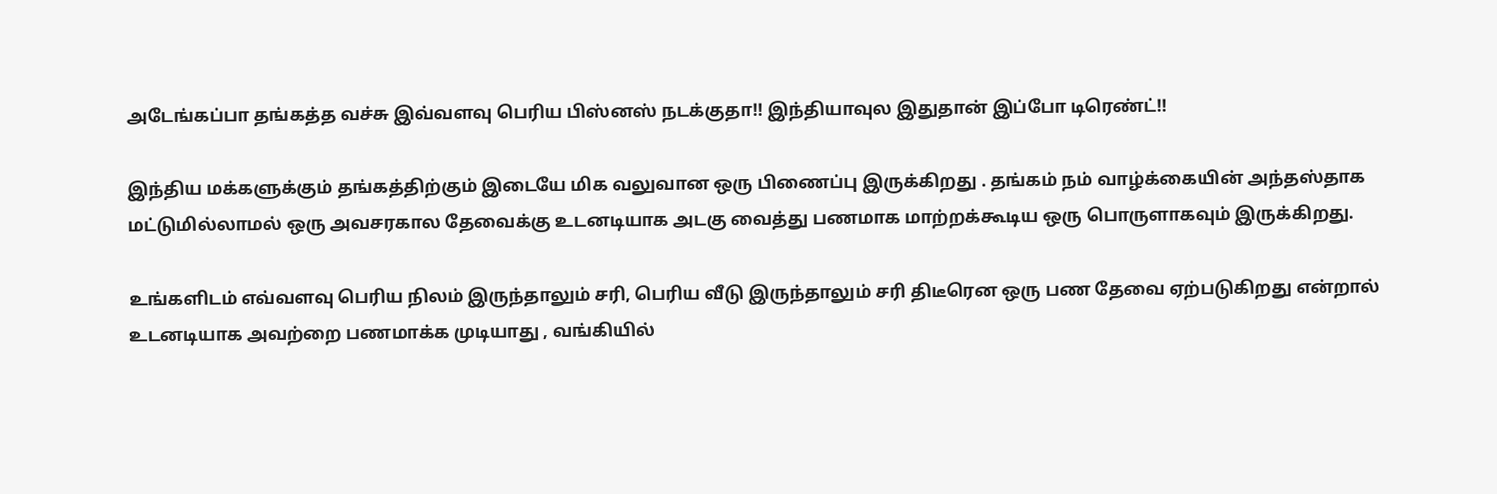அடேங்கப்பா தங்கத்த வச்சு இவ்வளவு பெரிய பிஸ்னஸ் நடக்குதா!! இந்தியாவுல இதுதான் இப்போ டிரெண்ட்!!

இந்திய மக்களுக்கும் தங்கத்திற்கும் இடையே மிக வலுவான ஒரு பிணைப்பு இருக்கிறது . தங்கம் நம் வாழ்க்கையின் அந்தஸ்தாக மட்டுமில்லாமல் ஒரு அவசரகால தேவைக்கு உடனடியாக அடகு வைத்து பணமாக மாற்றக்கூடிய ஒரு பொருளாகவும் இருக்கிறது.

உங்களிடம் எவ்வளவு பெரிய நிலம் இருந்தாலும் சரி, பெரிய வீடு இருந்தாலும் சரி திடீரென ஒரு பண தேவை ஏற்படுகிறது என்றால் உடனடியாக அவற்றை பணமாக்க முடியாது , வங்கியில்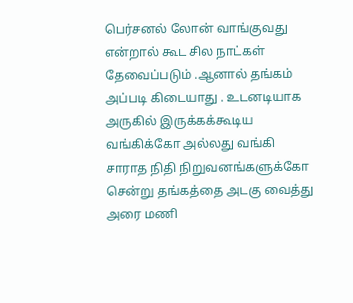பெர்சனல் லோன் வாங்குவது என்றால் கூட சில நாட்கள் தேவைப்படும் .ஆனால் தங்கம் அப்படி கிடையாது . உடனடியாக அருகில் இருக்கக்கூடிய வங்கிக்கோ அல்லது வங்கி சாராத நிதி நிறுவனங்களுக்கோ சென்று தங்கத்தை அடகு வைத்து அரை மணி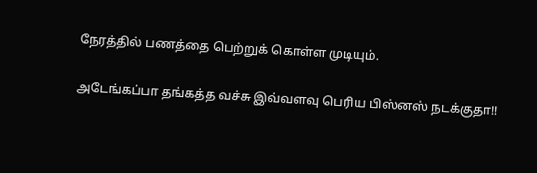நேரத்தில் பணத்தை பெற்றுக் கொள்ள முடியும்.

அடேங்கப்பா தங்கத்த வச்சு இவ்வளவு பெரிய பிஸ்னஸ் நடக்குதா!!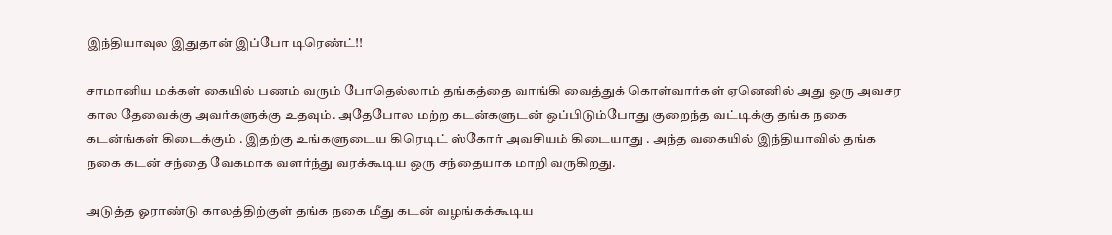இந்தியாவுல இதுதான் இப்போ டிரெண்ட்!!

சாமானிய மக்கள் கையில் பணம் வரும் போதெல்லாம் தங்கத்தை வாங்கி வைத்துக் கொள்வார்கள் ஏனெனில் அது ஒரு அவசர கால தேவைக்கு அவர்களுக்கு உதவும். அதேபோல மற்ற கடன்களுடன் ஒப்பிடும்போது குறைந்த வட்டிக்கு தங்க நகை கடன்ங்கள் கிடைக்கும் . இதற்கு உங்களுடைய கிரெடிட் ஸ்கோர் அவசியம் கிடையாது . அந்த வகையில் இந்தியாவில் தங்க நகை கடன் சந்தை வேகமாக வளர்ந்து வரக்கூடிய ஒரு சந்தையாக மாறி வருகிறது.

அடுத்த ஓராண்டு காலத்திற்குள் தங்க நகை மீது கடன் வழங்கக்கூடிய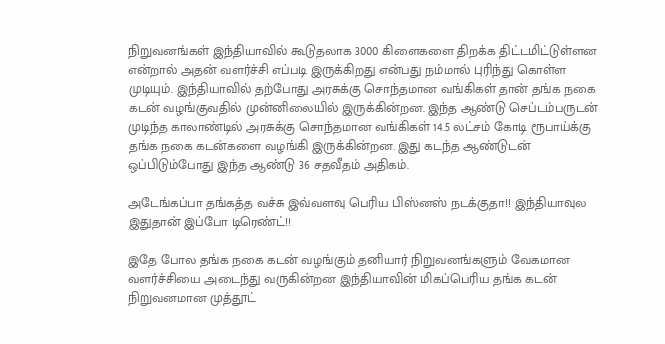நிறுவனங்கள் இந்தியாவில் கூடுதலாக 3000 கிளைகளை திறக்க திட்டமிட்டுள்ளன என்றால் அதன் வளர்ச்சி எப்படி இருக்கிறது என்பது நம்மால் புரிந்து கொள்ள முடியும். இந்தியாவில் தற்போது அரசுக்கு சொந்தமான வங்கிகள் தான் தங்க நகை கடன் வழங்குவதில் முன்னிலையில் இருக்கின்றன. இந்த ஆண்டு செப்டம்பருடன் முடிந்த காலாண்டில் அரசுக்கு சொந்தமான வங்கிகள் 14.5 லட்சம் கோடி ரூபாய்க்கு தங்க நகை கடன்களை வழங்கி இருக்கின்றன. இது கடந்த ஆண்டுடன் ஒப்பிடும்போது இந்த ஆண்டு 36 சதவீதம் அதிகம்.

அடேங்கப்பா தங்கத்த வச்சு இவ்வளவு பெரிய பிஸ்னஸ் நடக்குதா!! இந்தியாவுல இதுதான் இப்போ டிரெண்ட்!!

இதே போல தங்க நகை கடன் வழங்கும் தனியார் நிறுவனங்களும் வேகமான வளர்ச்சியை அடைந்து வருகின்றன இந்தியாவின் மிகப்பெரிய தங்க கடன் நிறுவனமான முத்தூட்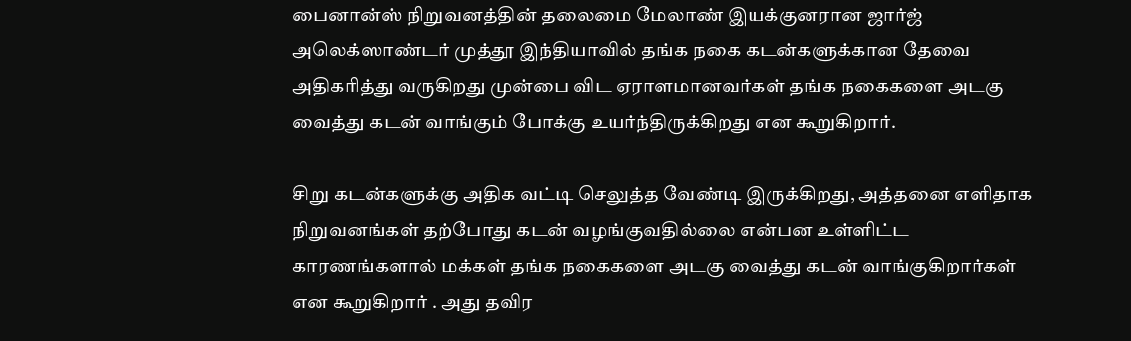பைனான்ஸ் நிறுவனத்தின் தலைமை மேலாண் இயக்குனரான ஜார்ஜ் அலெக்ஸாண்டர் முத்தூ இந்தியாவில் தங்க நகை கடன்களுக்கான தேவை அதிகரித்து வருகிறது முன்பை விட ஏராளமானவர்கள் தங்க நகைகளை அடகு வைத்து கடன் வாங்கும் போக்கு உயர்ந்திருக்கிறது என கூறுகிறார்.

சிறு கடன்களுக்கு அதிக வட்டி செலுத்த வேண்டி இருக்கிறது, அத்தனை எளிதாக நிறுவனங்கள் தற்போது கடன் வழங்குவதில்லை என்பன உள்ளிட்ட காரணங்களால் மக்கள் தங்க நகைகளை அடகு வைத்து கடன் வாங்குகிறார்கள் என கூறுகிறார் . அது தவிர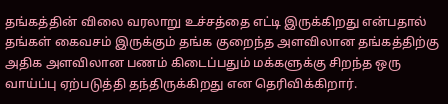தங்கத்தின் விலை வரலாறு உச்சத்தை எட்டி இருக்கிறது என்பதால் தங்கள் கைவசம் இருக்கும் தங்க குறைந்த அளவிலான தங்கத்திற்கு அதிக அளவிலான பணம் கிடைப்பதும் மக்களுக்கு சிறந்த ஒரு வாய்ப்பு ஏற்படுத்தி தந்திருக்கிறது என தெரிவிக்கிறார்.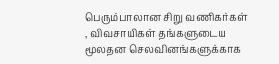பெரும்பாலான சிறு வணிகர்கள் , விவசாயிகள் தங்களுடைய மூலதன செலவினங்களுக்காக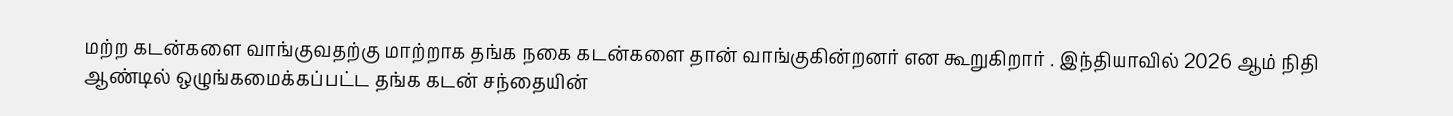மற்ற கடன்களை வாங்குவதற்கு மாற்றாக தங்க நகை கடன்களை தான் வாங்குகின்றனர் என கூறுகிறார் . இந்தியாவில் 2026 ஆம் நிதி ஆண்டில் ஒழுங்கமைக்கப்பட்ட தங்க கடன் சந்தையின்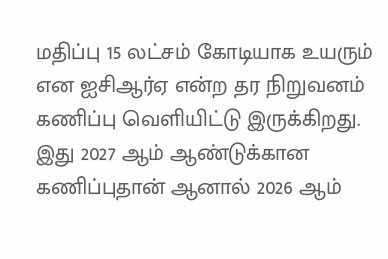மதிப்பு 15 லட்சம் கோடியாக உயரும் என ஐசிஆர்ஏ என்ற தர நிறுவனம் கணிப்பு வெளியிட்டு இருக்கிறது. இது 2027 ஆம் ஆண்டுக்கான கணிப்புதான் ஆனால் 2026 ஆம்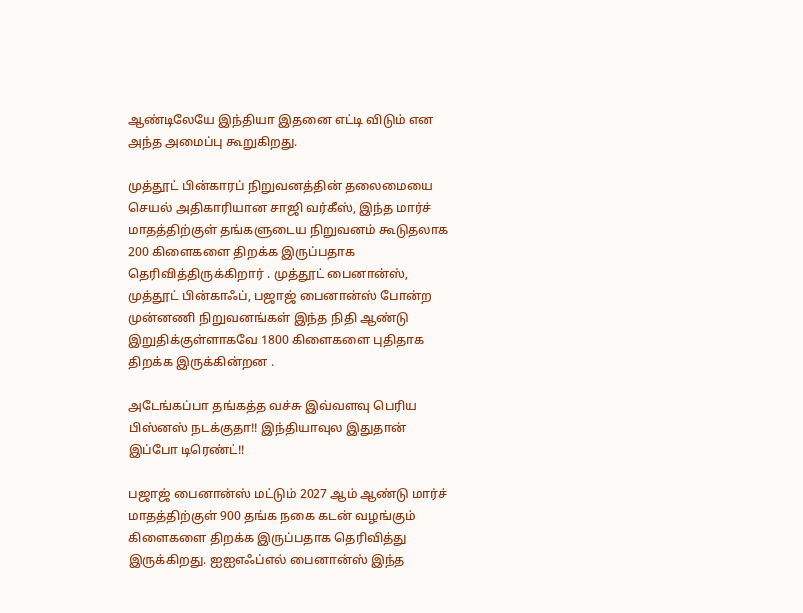ஆண்டிலேயே இந்தியா இதனை எட்டி விடும் என அந்த அமைப்பு கூறுகிறது.

முத்தூட் பின்காரப் நிறுவனத்தின் தலைமையை செயல் அதிகாரியான சாஜி வர்கீஸ், இந்த மார்ச் மாதத்திற்குள் தங்களுடைய நிறுவனம் கூடுதலாக 200 கிளைகளை திறக்க இருப்பதாக தெரிவித்திருக்கிறார் . முத்தூட் பைனான்ஸ், முத்தூட் பின்காஃப், பஜாஜ் பைனான்ஸ் போன்ற முன்னணி நிறுவனங்கள் இந்த நிதி ஆண்டு இறுதிக்குள்ளாகவே 1800 கிளைகளை புதிதாக திறக்க இருக்கின்றன .

அடேங்கப்பா தங்கத்த வச்சு இவ்வளவு பெரிய பிஸ்னஸ் நடக்குதா!! இந்தியாவுல இதுதான் இப்போ டிரெண்ட்!!

பஜாஜ் பைனான்ஸ் மட்டும் 2027 ஆம் ஆண்டு மார்ச் மாதத்திற்குள் 900 தங்க நகை கடன் வழங்கும் கிளைகளை திறக்க இருப்பதாக தெரிவித்து இருக்கிறது. ஐஐஎஃப்எல் பைனான்ஸ் இந்த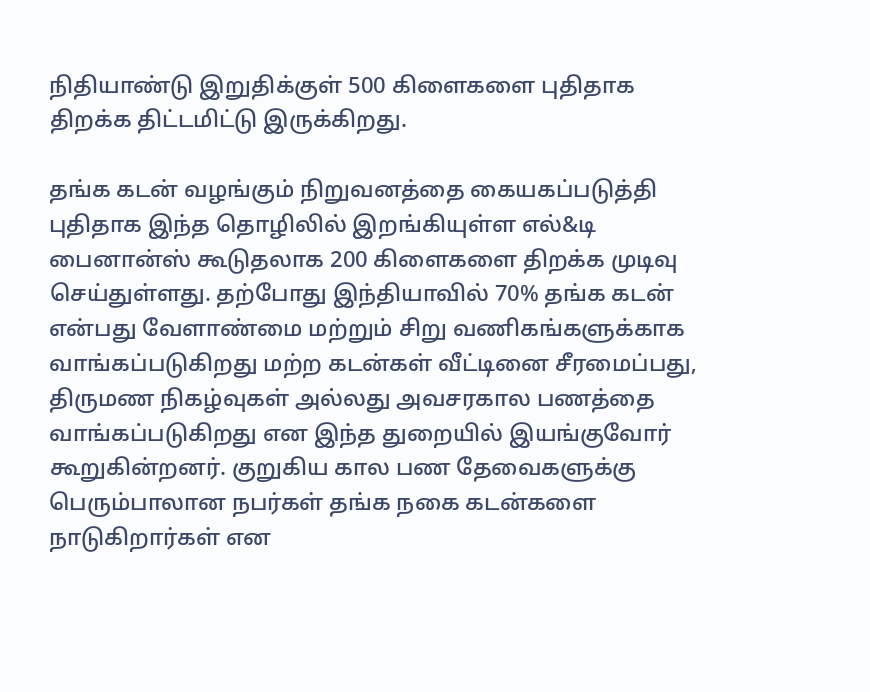நிதியாண்டு இறுதிக்குள் 500 கிளைகளை புதிதாக திறக்க திட்டமிட்டு இருக்கிறது.

தங்க கடன் வழங்கும் நிறுவனத்தை கையகப்படுத்தி புதிதாக இந்த தொழிலில் இறங்கியுள்ள எல்&டி பைனான்ஸ் கூடுதலாக 200 கிளைகளை திறக்க முடிவு செய்துள்ளது. தற்போது இந்தியாவில் 70% தங்க கடன் என்பது வேளாண்மை மற்றும் சிறு வணிகங்களுக்காக வாங்கப்படுகிறது மற்ற கடன்கள் வீட்டினை சீரமைப்பது, திருமண நிகழ்வுகள் அல்லது அவசரகால பணத்தை வாங்கப்படுகிறது என இந்த துறையில் இயங்குவோர் கூறுகின்றனர். குறுகிய கால பண தேவைகளுக்கு பெரும்பாலான நபர்கள் தங்க நகை கடன்களை நாடுகிறார்கள் என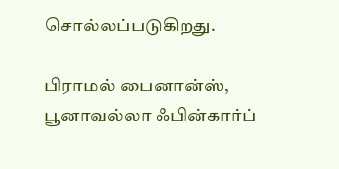சொல்லப்படுகிறது.

பிராமல் பைனான்ஸ், பூனாவல்லா ஃபின்கார்ப்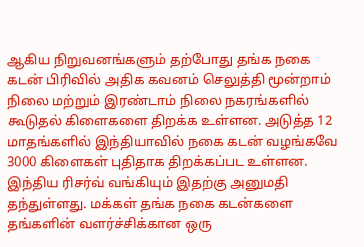ஆகிய நிறுவனங்களும் தற்போது தங்க நகை கடன் பிரிவில் அதிக கவனம் செலுத்தி மூன்றாம் நிலை மற்றும் இரண்டாம் நிலை நகரங்களில் கூடுதல் கிளைகளை திறக்க உள்ளன. அடுத்த 12 மாதங்களில் இந்தியாவில் நகை கடன் வழங்கவே 3000 கிளைகள் புதிதாக திறக்கப்பட உள்ளன. இந்திய ரிசர்வ் வங்கியும் இதற்கு அனுமதி தந்துள்ளது. மக்கள் தங்க நகை கடன்களை தங்களின் வளர்ச்சிக்கான ஒரு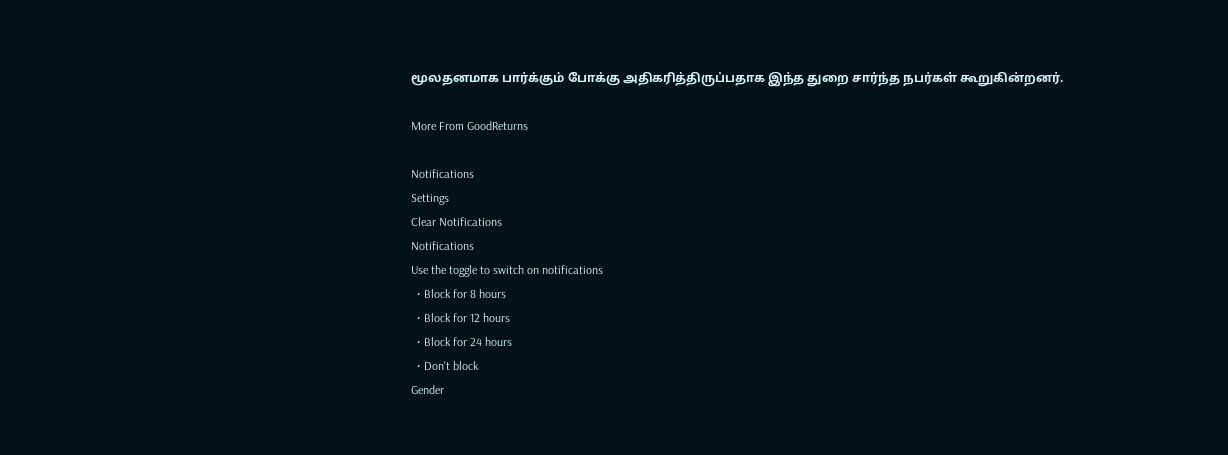மூலதனமாக பார்க்கும் போக்கு அதிகரித்திருப்பதாக இந்த துறை சார்ந்த நபர்கள் கூறுகின்றனர்.

More From GoodReturns

Notifications
Settings
Clear Notifications
Notifications
Use the toggle to switch on notifications
  • Block for 8 hours
  • Block for 12 hours
  • Block for 24 hours
  • Don't block
Gender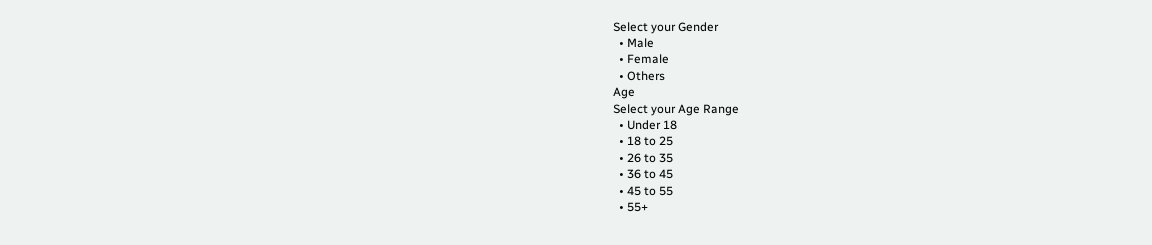Select your Gender
  • Male
  • Female
  • Others
Age
Select your Age Range
  • Under 18
  • 18 to 25
  • 26 to 35
  • 36 to 45
  • 45 to 55
  • 55+